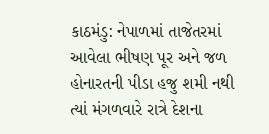કાઠમંડુ: નેપાળમાં તાજેતરમાં આવેલા ભીષણ પૂર અને જળ હોનારતની પીડા હજુ શમી નથી ત્યાં મંગળવારે રાત્રે દેશના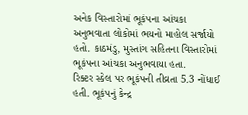અનેક વિસ્તારોમાં ભૂકંપના આંચકા અનુભવાતા લોકોમાં ભયનો માહોલ સર્જાયો હતો. કાઠમંડુ, મુસ્તાંગ સહિતના વિસ્તારોમાં ભૂકંપના આંચકા અનુભવાયા હતા.
રિક્ટર સ્કેલ પર ભૂકંપની તીવ્રતા 5.3 નોંધાઈ હતી. ભૂકંપનું કેન્દ્ર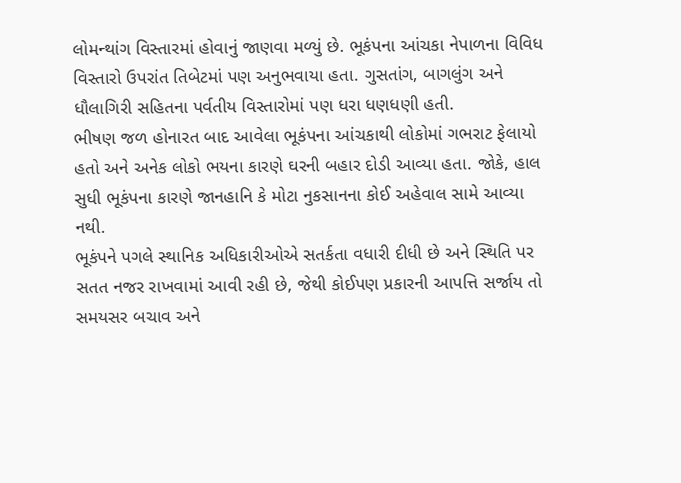લોમન્થાંગ વિસ્તારમાં હોવાનું જાણવા મળ્યું છે. ભૂકંપના આંચકા નેપાળના વિવિધ વિસ્તારો ઉપરાંત તિબેટમાં પણ અનુભવાયા હતા. ગુસતાંગ, બાગલુંગ અને ધૌલાગિરી સહિતના પર્વતીય વિસ્તારોમાં પણ ધરા ધણધણી હતી.
ભીષણ જળ હોનારત બાદ આવેલા ભૂકંપના આંચકાથી લોકોમાં ગભરાટ ફેલાયો હતો અને અનેક લોકો ભયના કારણે ઘરની બહાર દોડી આવ્યા હતા. જોકે, હાલ સુધી ભૂકંપના કારણે જાનહાનિ કે મોટા નુકસાનના કોઈ અહેવાલ સામે આવ્યા નથી.
ભૂકંપને પગલે સ્થાનિક અધિકારીઓએ સતર્કતા વધારી દીધી છે અને સ્થિતિ પર સતત નજર રાખવામાં આવી રહી છે, જેથી કોઈપણ પ્રકારની આપત્તિ સર્જાય તો સમયસર બચાવ અને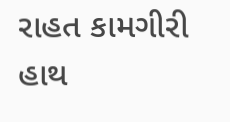રાહત કામગીરી હાથ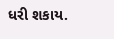ધરી શકાય.